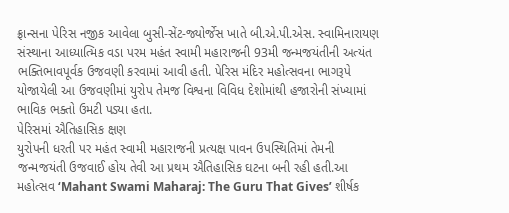ફ્રાન્સના પેરિસ નજીક આવેલા બુસી-સેંટ-જ્યોર્જેસ ખાતે બી.એ.પી.એસ. સ્વામિનારાયણ સંસ્થાના આધ્યાત્મિક વડા પરમ મહંત સ્વામી મહારાજની 93મી જન્મજયંતીની અત્યંત ભક્તિભાવપૂર્વક ઉજવણી કરવામાં આવી હતી. પેરિસ મંદિર મહોત્સવના ભાગરૂપે યોજાયેલી આ ઉજવણીમાં યુરોપ તેમજ વિશ્વના વિવિધ દેશોમાંથી હજારોની સંખ્યામાં ભાવિક ભક્તો ઉમટી પડ્યા હતા.
પેરિસમાં ઐતિહાસિક ક્ષણ
યુરોપની ધરતી પર મહંત સ્વામી મહારાજની પ્રત્યક્ષ પાવન ઉપસ્થિતિમાં તેમની જન્મજયંતી ઉજવાઈ હોય તેવી આ પ્રથમ ઐતિહાસિક ઘટના બની રહી હતી.આ મહોત્સવ ‘Mahant Swami Maharaj: The Guru That Gives’ શીર્ષક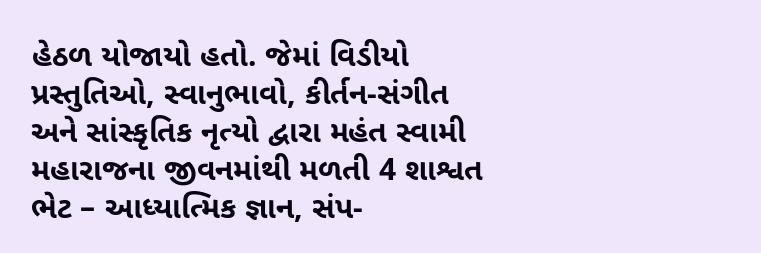હેઠળ યોજાયો હતો. જેમાં વિડીયો પ્રસ્તુતિઓ, સ્વાનુભાવો, કીર્તન-સંગીત અને સાંસ્કૃતિક નૃત્યો દ્વારા મહંત સ્વામી મહારાજના જીવનમાંથી મળતી 4 શાશ્વત ભેટ – આધ્યાત્મિક જ્ઞાન, સંપ-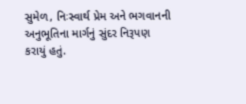સુમેળ, નિઃસ્વાર્થ પ્રેમ અને ભગવાનની અનુભૂતિના માર્ગનું સુંદર નિરૂપણ કરાયું હતું.